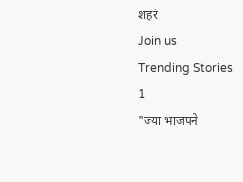शहरं
Join us
Trending Stories
1
"ज्या भाजपने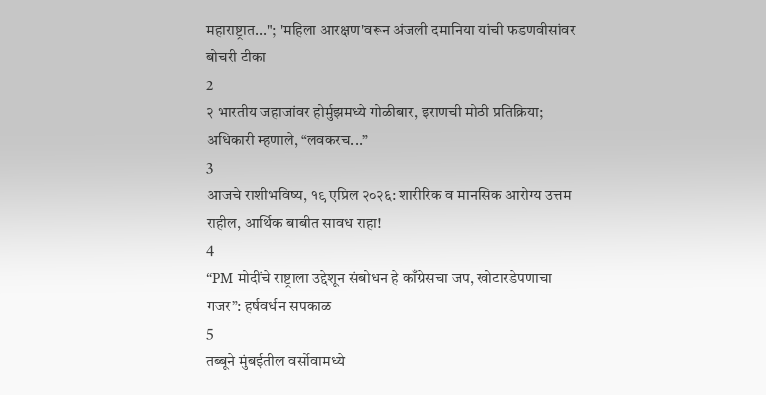महाराष्ट्रात..."; 'महिला आरक्षण'वरून अंजली दमानिया यांची फडणवीसांवर बोचरी टीका
2
२ भारतीय जहाजांवर होर्मुझमध्ये गोळीबार, इराणची मोठी प्रतिक्रिया; अधिकारी म्हणाले, “लवकरच...”
3
आजचे राशीभविष्य, १९ एप्रिल २०२६: शारीरिक व मानसिक आरोग्य उत्तम राहील, आर्थिक बाबीत सावध राहा!
4
“PM मोदींचे राष्ट्राला उद्देशून संबोधन हे काँग्रेसचा जप, खोटारडेपणाचा गजर”: हर्षवर्धन सपकाळ
5
तब्बूने मुंबईतील वर्सोवामध्ये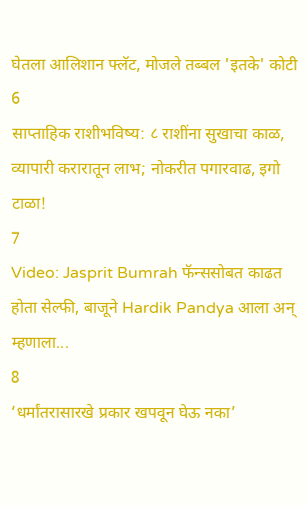घेतला आलिशान फ्लॅट, मोजले तब्बल 'इतके' कोटी
6
साप्ताहिक राशीभविष्य: ८ राशींना सुखाचा काळ, व्यापारी करारातून लाभ; नोकरीत पगारवाढ, इगो टाळा!
7
Video: Jasprit Bumrah फॅन्ससोबत काढत होता सेल्फी, बाजूने Hardik Pandya आला अन् म्हणाला...
8
‘धर्मांतरासारखे प्रकार खपवून घेऊ नका’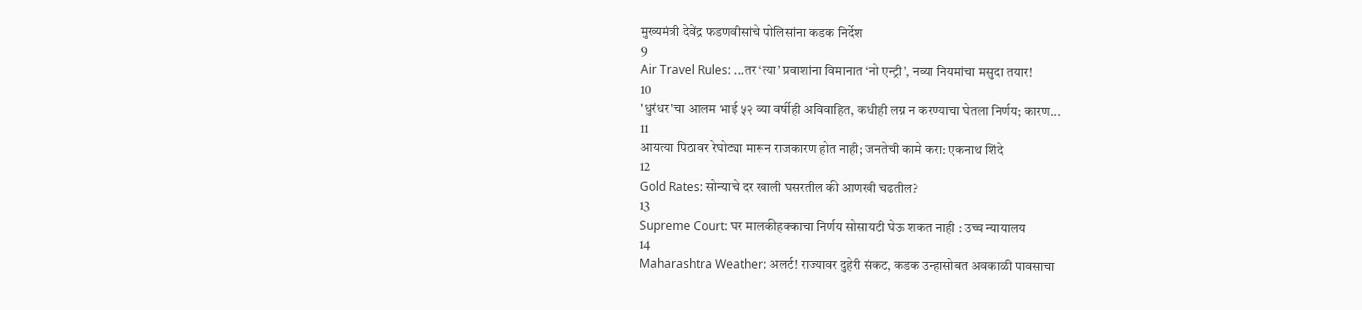मुख्यमंत्री देवेंद्र फडणवीसांचे पोलिसांना कडक निर्देश
9
Air Travel Rules: ...तर ‘त्या’ प्रवाशांना विमानात ‘नो एन्ट्री’, नव्या नियमांचा मसुदा तयार!
10
'धुरंधर'चा आलम भाई ५२ व्या वर्षीही अविवाहित, कधीही लग्न न करण्याचा घेतला निर्णय; कारण...
11
आयत्या पिठावर रेघोट्या मारून राजकारण होत नाही; जनतेची कामे करा: एकनाथ शिंदे
12
Gold Rates: सोन्याचे दर खाली घसरतील की आणखी चढतील?
13
Supreme Court: घर मालकीहक्काचा निर्णय सोसायटी घेऊ शकत नाही : उच्च न्यायालय
14
Maharashtra Weather: अलर्ट! राज्यावर दुहेरी संकट, कडक उन्हासोबत अवकाळी पावसाचा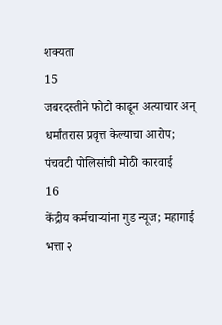शक्यता
15
जबरदस्तीने फोटो काढून अत्याचार अन् धर्मांतरास प्रवृत्त केल्याचा आरोप;  पंचवटी पोलिसांची मोठी कारवाई
16
केंद्रीय कर्मचाऱ्यांना गुड न्यूज; महागाई भत्ता २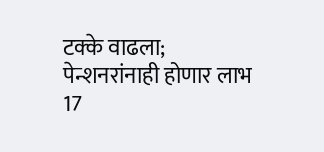टक्के वाढला; पेन्शनरांनाही होणार लाभ
17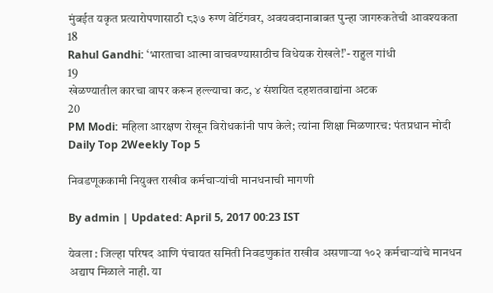मुंबईत यकृत प्रत्यारोपणासाठी ८३७ रुग्ण वेटिंगवर, अवयवदानाबाबत पुन्हा जागरुकतेची आवश्यकता
18
Rahul Gandhi: ‘भारताचा आत्मा वाचवण्यासाठीच विधेयक रोखले!’- राहुल गांधी
19
खेळण्यातील कारचा वापर करून हल्ल्याचा कट, ४ संशयित दहशतवाद्यांना अटक
20
PM Modi: महिला आरक्षण रोखून विरोधकांनी पाप केले; त्यांना शिक्षा मिळणारच: पंतप्रधान मोदी
Daily Top 2Weekly Top 5

निवडणूककामी नियुक्त राखीव कर्मचाऱ्यांची मानधनाची मागणी

By admin | Updated: April 5, 2017 00:23 IST

येवला : जिल्हा परिषद आणि पंचायत समिती निवडणुकांत राखीव असणाऱ्या १०२ कर्मचाऱ्यांचे मानधन अद्याप मिळाले नाही. या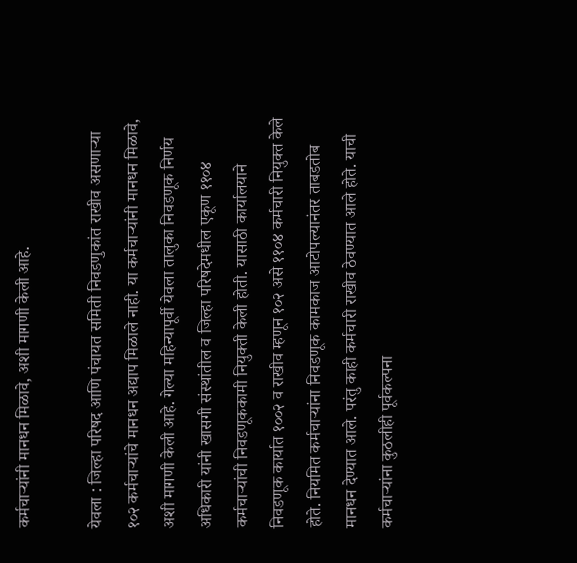कर्मचाऱ्यांनी मानधन मिळावे, अशी मागणी केली आहे.

येवला : जिल्हा परिषद आणि पंचायत समिती निवडणुकांत राखीव असणाऱ्या १०२ कर्मचाऱ्यांचे मानधन अद्याप मिळाले नाही. या कर्मचाऱ्यांनी मानधन मिळावे, अशी मागणी केली आहे. गेल्या महिन्यापूर्वी येवला तालुका निवडणूक निर्णय अधिकारी यांनी खासगी संस्थांतील व जिल्हा परिषदेमधील एकूण ११०४ कर्मचाऱ्यांची निवडणूककामी नियुक्ती केली होती. यासाठी कार्यालयाने निवडणूक कार्यात १००२ व राखीव म्हणून १०२ असे ११०४ कर्मचारी नियुक्त केले होते. नियमित कर्मचाऱ्यांना निवडणूक कामकाज आटोपल्यानंतर ताबडतोब मानधन देण्यात आले. परंतु काही कर्मचारी राखीव ठेवण्यात आले होते. याची कर्मचाऱ्यांना कुठलीही पूर्वकल्पना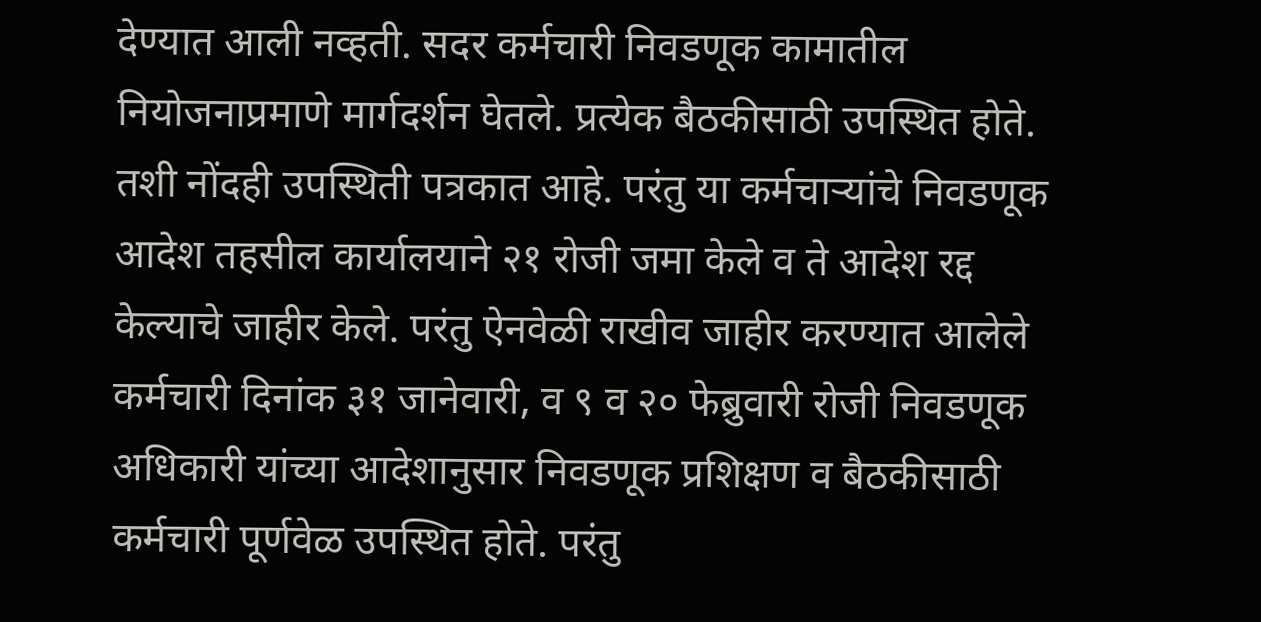देण्यात आली नव्हती. सदर कर्मचारी निवडणूक कामातील नियोजनाप्रमाणे मार्गदर्शन घेतले. प्रत्येक बैठकीसाठी उपस्थित होते. तशी नोंदही उपस्थिती पत्रकात आहे. परंतु या कर्मचाऱ्यांचे निवडणूक आदेश तहसील कार्यालयाने २१ रोजी जमा केले व ते आदेश रद्द केल्याचे जाहीर केले. परंतु ऐनवेळी राखीव जाहीर करण्यात आलेले कर्मचारी दिनांक ३१ जानेवारी, व ९ व २० फेब्रुवारी रोजी निवडणूक अधिकारी यांच्या आदेशानुसार निवडणूक प्रशिक्षण व बैठकीसाठी कर्मचारी पूर्णवेळ उपस्थित होते. परंतु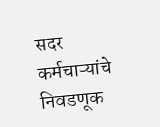सदर कर्मचाऱ्यांचे निवडणूक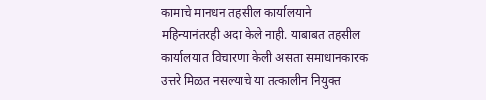कामाचे मानधन तहसील कार्यालयाने महिन्यानंतरही अदा केले नाही. याबाबत तहसील कार्यालयात विचारणा केली असता समाधानकारक उत्तरे मिळत नसल्याचे या तत्कालीन नियुक्त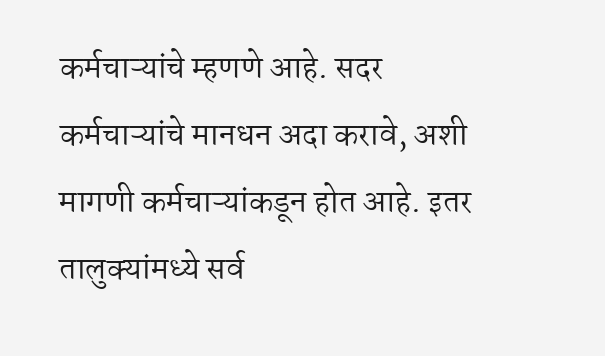कर्मचाऱ्यांचे म्हणणे आहे. सदर कर्मचाऱ्यांचे मानधन अदा करावे, अशी मागणी कर्मचाऱ्यांकडून होत आहे. इतर तालुक्यांमध्ये सर्व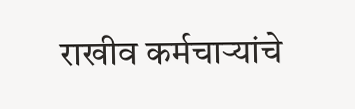राखीव कर्मचाऱ्यांचे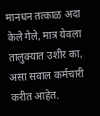मानधन तत्काळ अदा केले गेले, मात्र येवला तालुक्यात उशीर का, असा सवाल कर्मचारी करीत आहेत.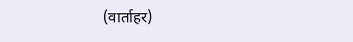(वार्ताहर)